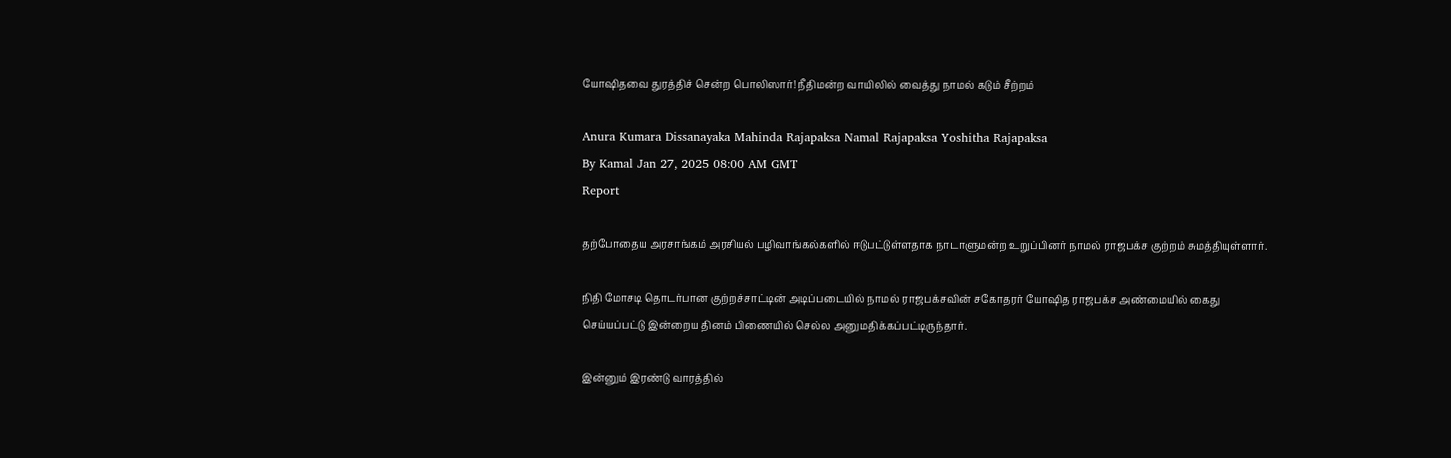யோஷிதவை துரத்திச் சென்ற பொலிஸார்! நீதிமன்ற வாயிலில் வைத்து நாமல் கடும் சீற்றம்

Anura Kumara Dissanayaka Mahinda Rajapaksa Namal Rajapaksa Yoshitha Rajapaksa
By Kamal Jan 27, 2025 08:00 AM GMT
Report

தற்போதைய அரசாங்கம் அரசியல் பழிவாங்கல்களில் ஈடுபட்டுள்ளதாக நாடாளுமன்ற உறுப்பினர் நாமல் ராஜபக்ச குற்றம் சுமத்தியுள்ளார்.

நிதி மோசடி தொடர்பான குற்றச்சாட்டின் அடிப்படையில் நாமல் ராஜபக்சவின் சகோதரர் யோஷித ராஜபக்ச அண்மையில் கைது செய்யப்பட்டு இன்றைய தினம் பிணையில் செல்ல அனுமதிக்கப்பட்டிருந்தார்.

இன்னும் இரண்டு வாரத்தில்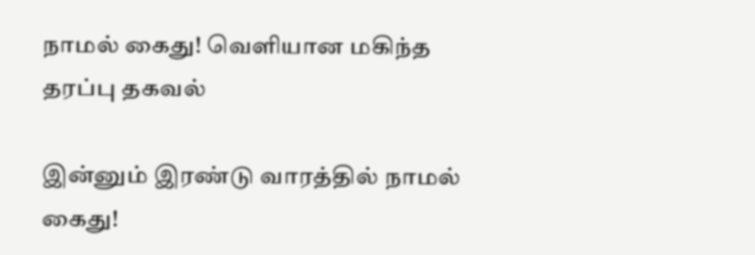நாமல் கைது! வெளியான மகிந்த தரப்பு தகவல்

இன்னும் இரண்டு வாரத்தில் நாமல் கைது!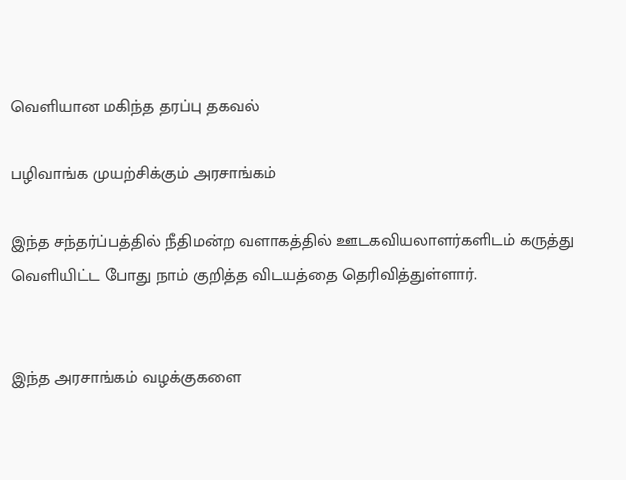வெளியான மகிந்த தரப்பு தகவல்

பழிவாங்க முயற்சிக்கும் அரசாங்கம்

இந்த சந்தர்ப்பத்தில் நீதிமன்ற வளாகத்தில் ஊடகவியலாளர்களிடம் கருத்து வெளியிட்ட போது நாம் குறித்த விடயத்தை தெரிவித்துள்ளார்.


இந்த அரசாங்கம் வழக்குகளை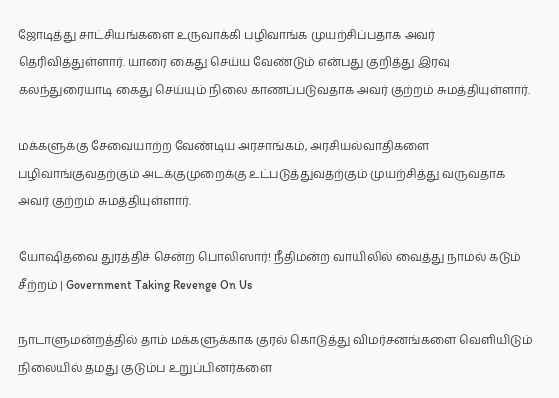ஜோடித்து சாட்சியங்களை உருவாக்கி பழிவாங்க முயற்சிப்பதாக அவர் தெரிவித்துள்ளார். யாரை கைது செய்ய வேண்டும் என்பது குறித்து இரவு கலந்துரையாடி கைது செய்யும் நிலை காணப்படுவதாக அவர் குற்றம் சுமத்தியுள்ளார்.

மக்களுக்கு சேவையாற்ற வேண்டிய அரசாங்கம், அரசியல்வாதிகளை பழிவாங்குவதற்கும் அடக்குமுறைக்கு உட்படுத்துவதற்கும் முயற்சித்து வருவதாக அவர் குற்றம் சுமத்தியுள்ளார்.

யோஷிதவை துரத்திச் சென்ற பொலிஸார்! நீதிமன்ற வாயிலில் வைத்து நாமல் கடும் சீற்றம் | Government Taking Revenge On Us

நாடாளுமன்றத்தில் தாம் மக்களுக்காக குரல் கொடுத்து விமர்சனங்களை வெளியிடும் நிலையில் தமது குடும்ப உறுப்பினர்களை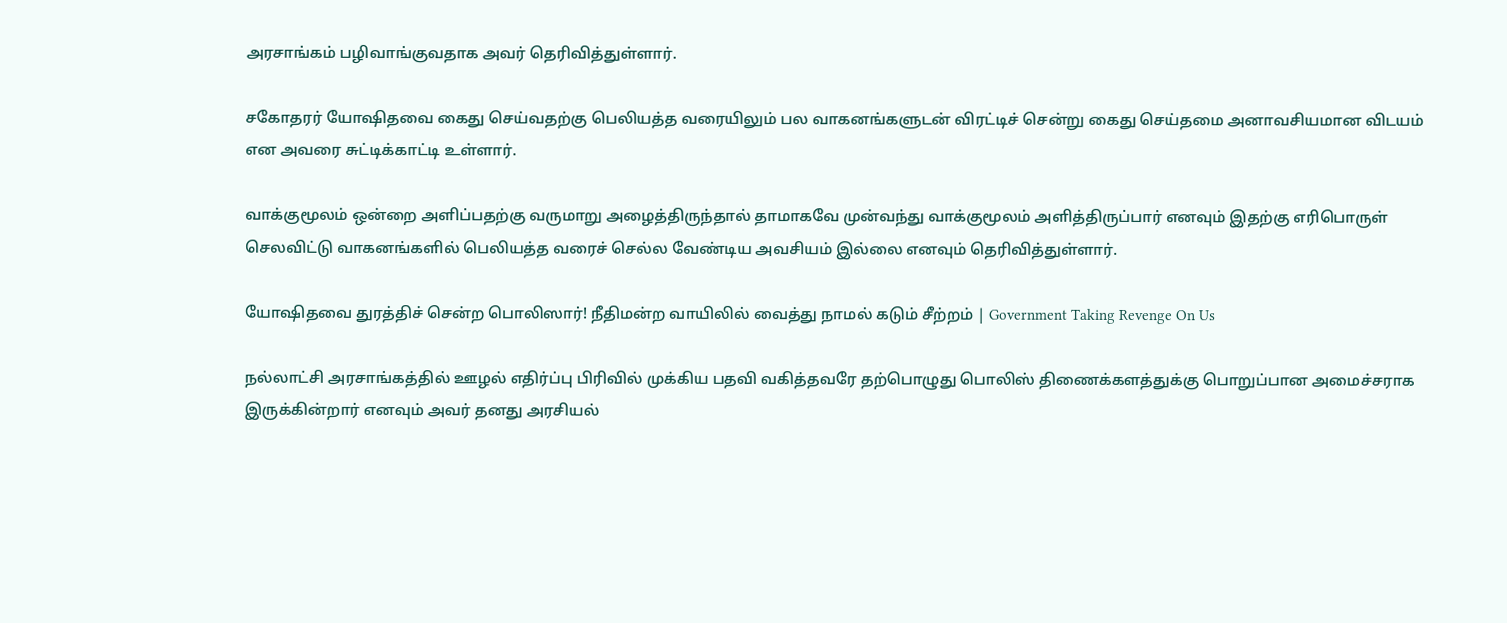அரசாங்கம் பழிவாங்குவதாக அவர் தெரிவித்துள்ளார்.

சகோதரர் யோஷிதவை கைது செய்வதற்கு பெலியத்த வரையிலும் பல வாகனங்களுடன் விரட்டிச் சென்று கைது செய்தமை அனாவசியமான விடயம் என அவரை சுட்டிக்காட்டி உள்ளார்.

வாக்குமூலம் ஒன்றை அளிப்பதற்கு வருமாறு அழைத்திருந்தால் தாமாகவே முன்வந்து வாக்குமூலம் அளித்திருப்பார் எனவும் இதற்கு எரிபொருள் செலவிட்டு வாகனங்களில் பெலியத்த வரைச் செல்ல வேண்டிய அவசியம் இல்லை எனவும் தெரிவித்துள்ளார்.

யோஷிதவை துரத்திச் சென்ற பொலிஸார்! நீதிமன்ற வாயிலில் வைத்து நாமல் கடும் சீற்றம் | Government Taking Revenge On Us

நல்லாட்சி அரசாங்கத்தில் ஊழல் எதிர்ப்பு பிரிவில் முக்கிய பதவி வகித்தவரே தற்பொழுது பொலிஸ் திணைக்களத்துக்கு பொறுப்பான அமைச்சராக இருக்கின்றார் எனவும் அவர் தனது அரசியல்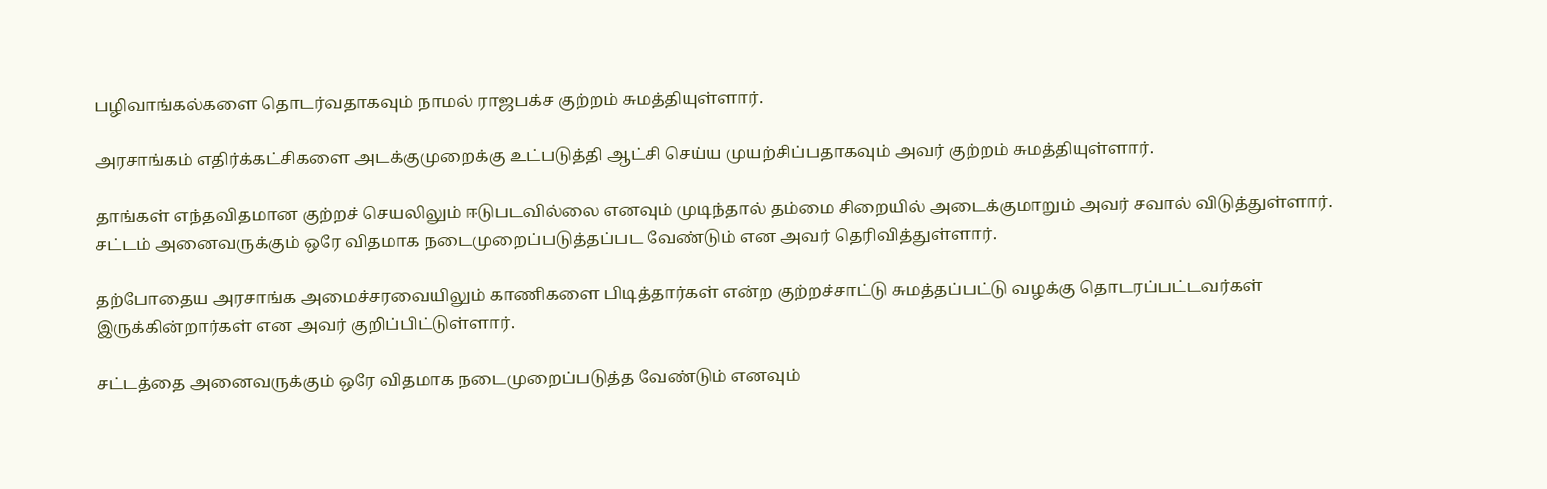பழிவாங்கல்களை தொடர்வதாகவும் நாமல் ராஜபக்ச குற்றம் சுமத்தியுள்ளார்.

அரசாங்கம் எதிர்க்கட்சிகளை அடக்குமுறைக்கு உட்படுத்தி ஆட்சி செய்ய முயற்சிப்பதாகவும் அவர் குற்றம் சுமத்தியுள்ளார்.

தாங்கள் எந்தவிதமான குற்றச் செயலிலும் ஈடுபடவில்லை எனவும் முடிந்தால் தம்மை சிறையில் அடைக்குமாறும் அவர் சவால் விடுத்துள்ளார். சட்டம் அனைவருக்கும் ஒரே விதமாக நடைமுறைப்படுத்தப்பட வேண்டும் என அவர் தெரிவித்துள்ளார்.

தற்போதைய அரசாங்க அமைச்சரவையிலும் காணிகளை பிடித்தார்கள் என்ற குற்றச்சாட்டு சுமத்தப்பட்டு வழக்கு தொடரப்பட்டவர்கள் இருக்கின்றார்கள் என அவர் குறிப்பிட்டுள்ளார்.

சட்டத்தை அனைவருக்கும் ஒரே விதமாக நடைமுறைப்படுத்த வேண்டும் எனவும்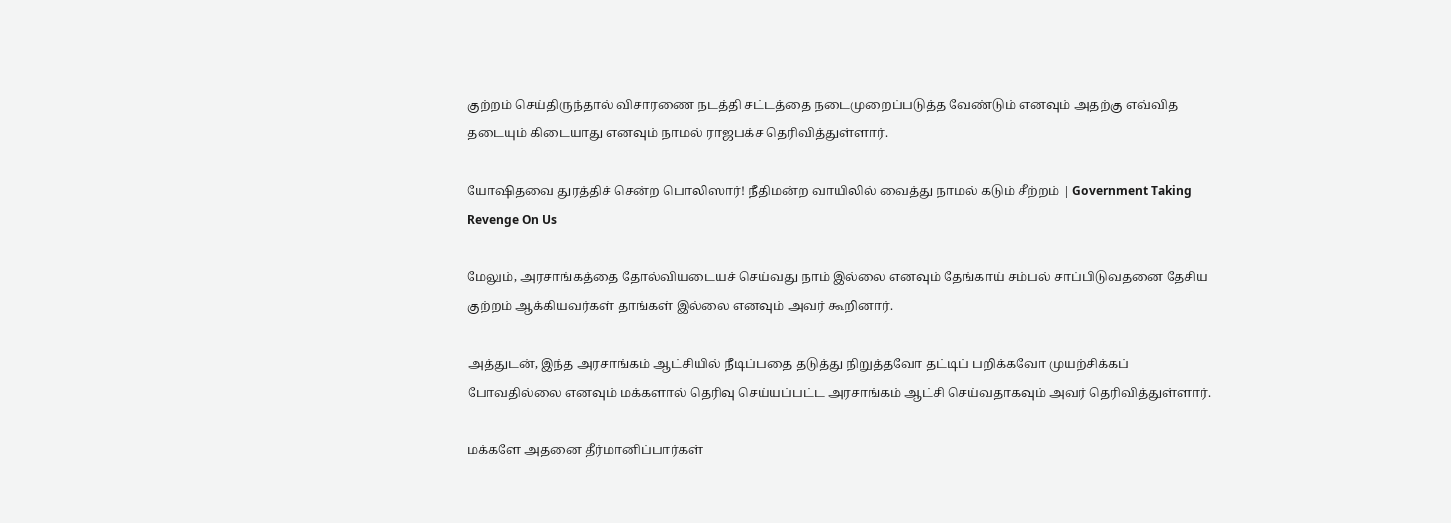குற்றம் செய்திருந்தால் விசாரணை நடத்தி சட்டத்தை நடைமுறைப்படுத்த வேண்டும் எனவும் அதற்கு எவ்வித தடையும் கிடையாது எனவும் நாமல் ராஜபக்ச தெரிவித்துள்ளார்.

யோஷிதவை துரத்திச் சென்ற பொலிஸார்! நீதிமன்ற வாயிலில் வைத்து நாமல் கடும் சீற்றம் | Government Taking Revenge On Us

மேலும், அரசாங்கத்தை தோல்வியடையச் செய்வது நாம் இல்லை எனவும் தேங்காய் சம்பல் சாப்பிடுவதனை தேசிய குற்றம் ஆக்கியவர்கள் தாங்கள் இல்லை எனவும் அவர் கூறினார்.

அத்துடன், இந்த அரசாங்கம் ஆட்சியில் நீடிப்பதை தடுத்து நிறுத்தவோ தட்டிப் பறிக்கவோ முயற்சிக்கப் போவதில்லை எனவும் மக்களால் தெரிவு செய்யப்பட்ட அரசாங்கம் ஆட்சி செய்வதாகவும் அவர் தெரிவித்துள்ளார்.

மக்களே அதனை தீர்மானிப்பார்கள்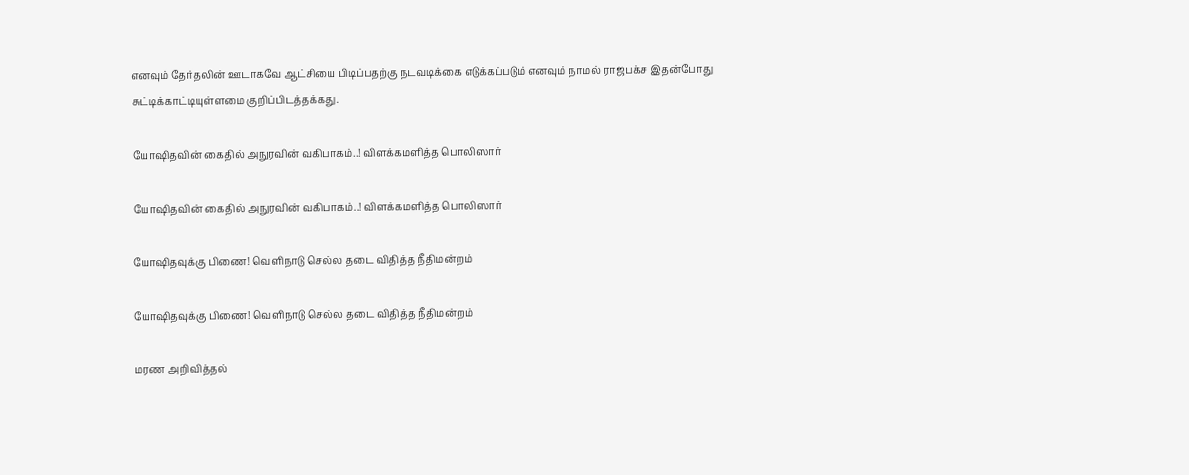எனவும் தேர்தலின் ஊடாகவே ஆட்சியை பிடிப்பதற்கு நடவடிக்கை எடுக்கப்படும் எனவும் நாமல் ராஜபக்ச இதன்போது சுட்டிக்காட்டியுள்ளமை குறிப்பிடத்தக்கது.

யோஷிதவின் கைதில் அநுரவின் வகிபாகம்..! விளக்கமளித்த பொலிஸார்

யோஷிதவின் கைதில் அநுரவின் வகிபாகம்..! விளக்கமளித்த பொலிஸார்

யோஷிதவுக்கு பிணை! வெளிநாடு செல்ல தடை விதித்த நீதிமன்றம்

யோஷிதவுக்கு பிணை! வெளிநாடு செல்ல தடை விதித்த நீதிமன்றம்

மரண அறிவித்தல்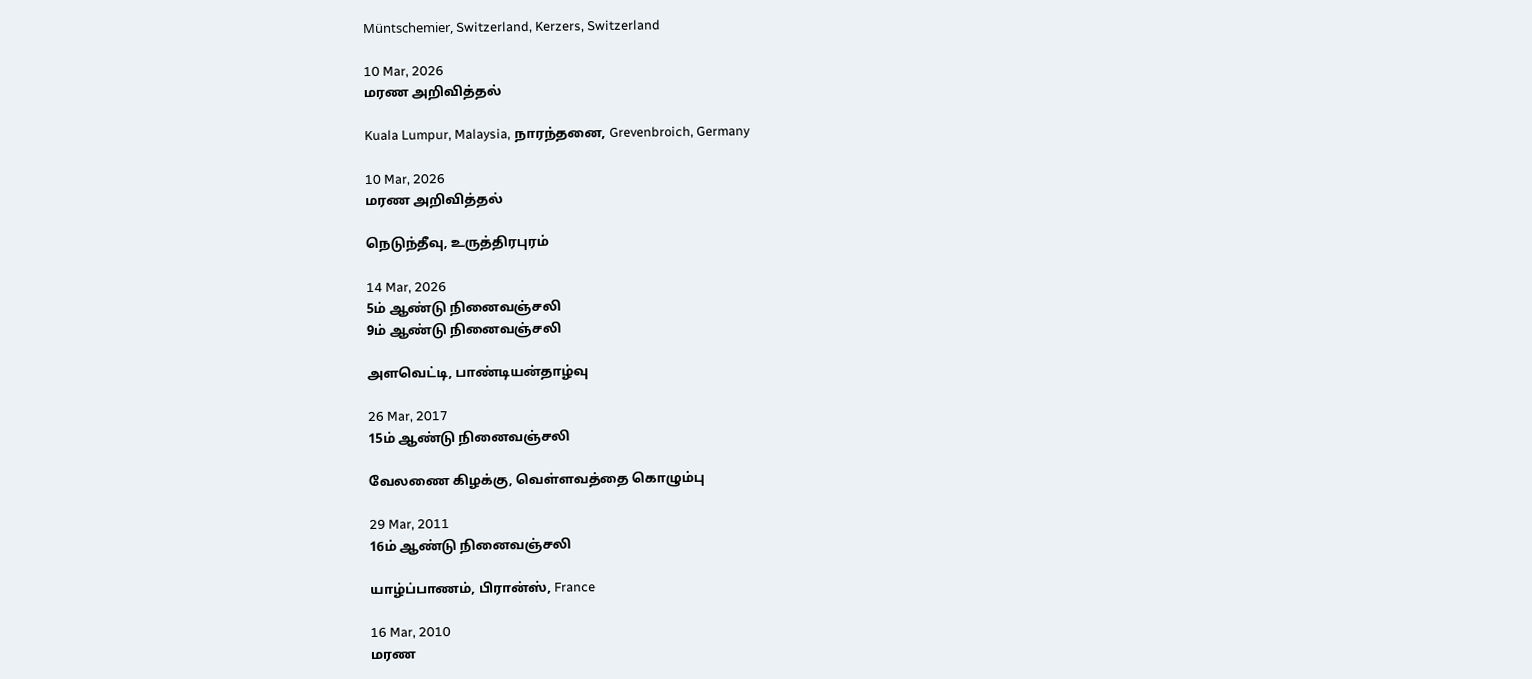Müntschemier, Switzerland, Kerzers, Switzerland

10 Mar, 2026
மரண அறிவித்தல்

Kuala Lumpur, Malaysia, நாரந்தனை, Grevenbroich, Germany

10 Mar, 2026
மரண அறிவித்தல்

நெடுந்தீவு, உருத்திரபுரம்

14 Mar, 2026
5ம் ஆண்டு நினைவஞ்சலி
9ம் ஆண்டு நினைவஞ்சலி

அளவெட்டி, பாண்டியன்தாழ்வு

26 Mar, 2017
15ம் ஆண்டு நினைவஞ்சலி

வேலணை கிழக்கு, வெள்ளவத்தை கொழும்பு

29 Mar, 2011
16ம் ஆண்டு நினைவஞ்சலி

யாழ்ப்பாணம், பிரான்ஸ், France

16 Mar, 2010
மரண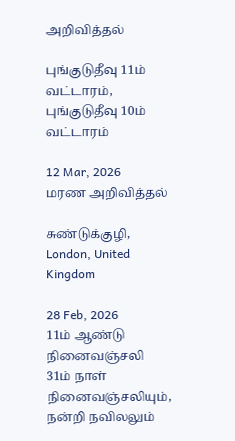அறிவித்தல்

புங்குடுதீவு 11ம் வட்டாரம், புங்குடுதீவு 10ம் வட்டாரம்

12 Mar, 2026
மரண அறிவித்தல்

சுண்டுக்குழி, London, United Kingdom

28 Feb, 2026
11ம் ஆண்டு நினைவஞ்சலி
31ம் நாள் நினைவஞ்சலியும், நன்றி நவிலலும்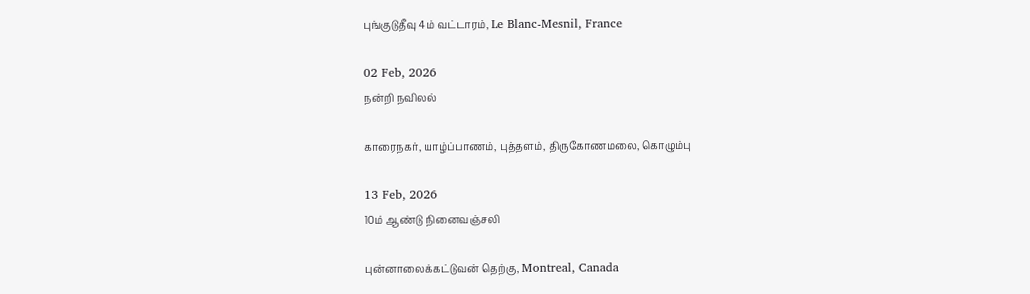புங்குடுதீவு 4ம் வட்டாரம், Le Blanc-Mesnil, France

02 Feb, 2026
நன்றி நவிலல்

காரைநகர், யாழ்ப்பாணம், புத்தளம், திருகோணமலை, கொழும்பு

13 Feb, 2026
10ம் ஆண்டு நினைவஞ்சலி

புன்னாலைக்கட்டுவன் தெற்கு, Montreal, Canada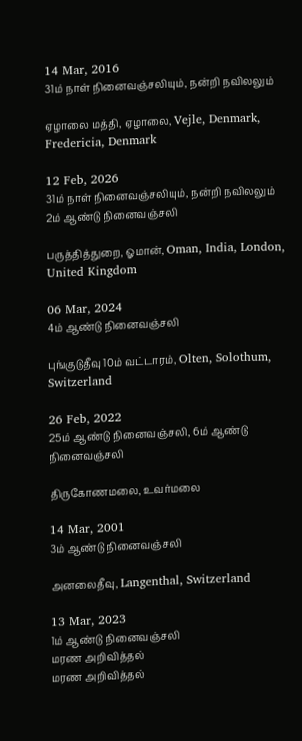14 Mar, 2016
31ம் நாள் நினைவஞ்சலியும், நன்றி நவிலலும்

ஏழாலை மத்தி, ஏழாலை, Vejle, Denmark, Fredericia, Denmark

12 Feb, 2026
31ம் நாள் நினைவஞ்சலியும், நன்றி நவிலலும்
2ம் ஆண்டு நினைவஞ்சலி

பருத்தித்துறை, ஓமான், Oman, India, London, United Kingdom

06 Mar, 2024
4ம் ஆண்டு நினைவஞ்சலி

புங்குடுதீவு 10ம் வட்டாரம், Olten, Solothum, Switzerland

26 Feb, 2022
25ம் ஆண்டு நினைவஞ்சலி, 6ம் ஆண்டு நினைவஞ்சலி

திருகோணமலை, உவர்மலை

14 Mar, 2001
3ம் ஆண்டு நினைவஞ்சலி

அனலைதீவு, Langenthal, Switzerland

13 Mar, 2023
1ம் ஆண்டு நினைவஞ்சலி
மரண அறிவித்தல்
மரண அறிவித்தல்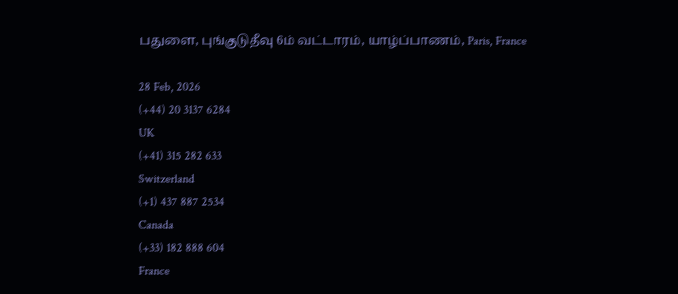பதுளை, புங்குடுதீவு 6ம் வட்டாரம், யாழ்ப்பாணம், Paris, France

28 Feb, 2026
(+44) 20 3137 6284
UK
(+41) 315 282 633
Switzerland
(+1) 437 887 2534
Canada
(+33) 182 888 604
France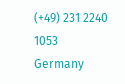(+49) 231 2240 1053
Germany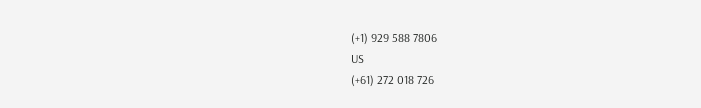(+1) 929 588 7806
US
(+61) 272 018 726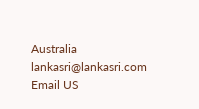Australia
lankasri@lankasri.com
Email US